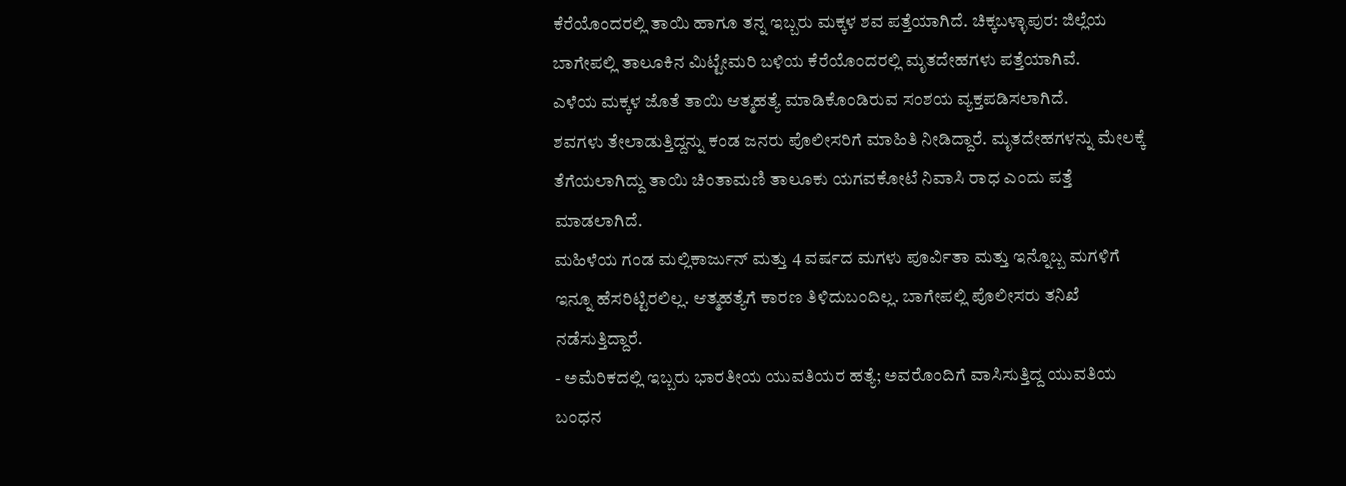ಕೆರೆಯೊಂದರಲ್ಲಿ ತಾಯಿ ಹಾಗೂ ತನ್ನ ಇಬ್ಬರು ಮಕ್ಕಳ ಶವ ಪತ್ತೆಯಾಗಿದೆ. ಚಿಕ್ಕಬಳ್ಳಾಪುರ: ಜಿಲ್ಲೆಯ ಬಾಗೇಪಲ್ಲಿ ತಾಲೂಕಿನ ಮಿಟ್ಟೇಮರಿ ಬಳಿಯ ಕೆರೆಯೊಂದರಲ್ಲಿ ಮೃತದೇಹಗಳು ಪತ್ತೆಯಾಗಿವೆ.
ಎಳೆಯ ಮಕ್ಕಳ ಜೊತೆ ತಾಯಿ ಆತ್ಮಹತ್ಯೆ ಮಾಡಿಕೊಂಡಿರುವ ಸಂಶಯ ವ್ಯಕ್ತಪಡಿಸಲಾಗಿದೆ.
ಶವಗಳು ತೇಲಾಡುತ್ತಿದ್ದನ್ನು ಕಂಡ ಜನರು ಪೊಲೀಸರಿಗೆ ಮಾಹಿತಿ ನೀಡಿದ್ದಾರೆ. ಮೃತದೇಹಗಳನ್ನು ಮೇಲಕ್ಕೆ ತೆಗೆಯಲಾಗಿದ್ದು ತಾಯಿ ಚಿಂತಾಮಣಿ ತಾಲೂಕು ಯಗವಕೋಟೆ ನಿವಾಸಿ ರಾಧ ಎಂದು ಪತ್ತೆ ಮಾಡಲಾಗಿದೆ.
ಮಹಿಳೆಯ ಗಂಡ ಮಲ್ಲಿಕಾರ್ಜುನ್ ಮತ್ತು 4 ವರ್ಷದ ಮಗಳು ಪೂರ್ವಿತಾ ಮತ್ತು ಇನ್ನೊಬ್ಬ ಮಗಳಿಗೆ ಇನ್ನೂ ಹೆಸರಿಟ್ಟಿರಲಿಲ್ಲ. ಆತ್ಮಹತ್ಯೆಗೆ ಕಾರಣ ತಿಳಿದುಬಂದಿಲ್ಲ. ಬಾಗೇಪಲ್ಲಿ ಪೊಲೀಸರು ತನಿಖೆ ನಡೆಸುತ್ತಿದ್ದಾರೆ.
- ಅಮೆರಿಕದಲ್ಲಿ ಇಬ್ಬರು ಭಾರತೀಯ ಯುವತಿಯರ ಹತ್ಯೆ; ಅವರೊಂದಿಗೆ ವಾಸಿಸುತ್ತಿದ್ದ ಯುವತಿಯ ಬಂಧನ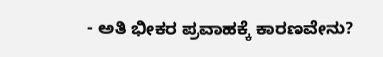- ಅತಿ ಭೀಕರ ಪ್ರವಾಹಕ್ಕೆ ಕಾರಣವೇನು?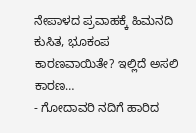ನೇಪಾಳದ ಪ್ರವಾಹಕ್ಕೆ ಹಿಮನದಿ ಕುಸಿತ, ಭೂಕಂಪ ಕಾರಣವಾಯಿತೇ? ಇಲ್ಲಿದೆ ಅಸಲಿ ಕಾರಣ…
- ಗೋದಾವರಿ ನದಿಗೆ ಹಾರಿದ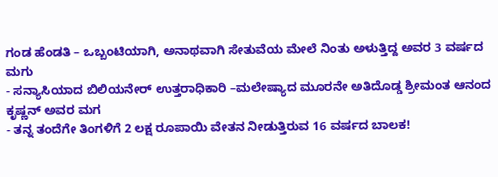ಗಂಡ ಹೆಂಡತಿ – ಒಬ್ಬಂಟಿಯಾಗಿ, ಅನಾಥವಾಗಿ ಸೇತುವೆಯ ಮೇಲೆ ನಿಂತು ಅಳುತ್ತಿದ್ದ ಅವರ 3 ವರ್ಷದ ಮಗು
- ಸನ್ಯಾಸಿಯಾದ ಬಿಲಿಯನೇರ್ ಉತ್ತರಾಧಿಕಾರಿ –ಮಲೇಷ್ಯಾದ ಮೂರನೇ ಅತಿದೊಡ್ಡ ಶ್ರೀಮಂತ ಆನಂದ ಕೃಷ್ಣನ್ ಅವರ ಮಗ
- ತನ್ನ ತಂದೆಗೇ ತಿಂಗಳಿಗೆ 2 ಲಕ್ಷ ರೂಪಾಯಿ ವೇತನ ನೀಡುತ್ತಿರುವ 16 ವರ್ಷದ ಬಾಲಕ!